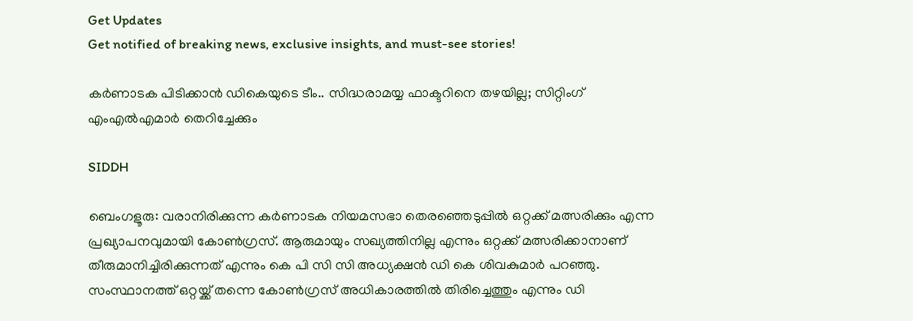Get Updates
Get notified of breaking news, exclusive insights, and must-see stories!

കര്‍ണാടക പിടിക്കാന്‍ ഡികെയുടെ ടീം.. സിദ്ധരാമയ്യ ഫാക്ടറിനെ തഴയില്ല; സിറ്റിംഗ് എംഎല്‍എമാര്‍ തെറിച്ചേക്കും

SIDDH

ബെംഗളൂരു: വരാനിരിക്കുന്ന കര്‍ണാടക നിയമസഭാ തെരഞ്ഞെടുപ്പില്‍ ഒറ്റക്ക് മത്സരിക്കും എന്ന പ്രഖ്യാപനവുമായി കോണ്‍ഗ്രസ്. ആരുമായും സഖ്യത്തിനില്ല എന്നും ഒറ്റക്ക് മത്സരിക്കാനാണ് തീരുമാനിച്ചിരിക്കുന്നത് എന്നും കെ പി സി സി അധ്യക്ഷന്‍ ഡി കെ ശിവകുമാര്‍ പറഞ്ഞു. സംസ്ഥാനത്ത് ഒറ്റയ്ക്ക് തന്നെ കോണ്‍ഗ്രസ് അധികാരത്തില്‍ തിരിച്ചെത്തും എന്നും ഡി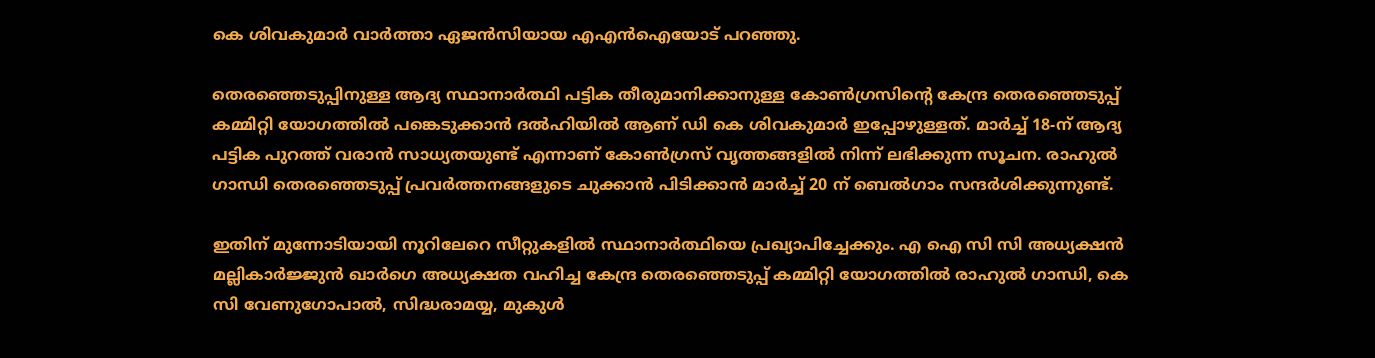കെ ശിവകുമാര്‍ വാര്‍ത്താ ഏജന്‍സിയായ എഎന്‍ഐയോട് പറഞ്ഞു.

തെരഞ്ഞെടുപ്പിനുള്ള ആദ്യ സ്ഥാനാര്‍ത്ഥി പട്ടിക തീരുമാനിക്കാനുള്ള കോണ്‍ഗ്രസിന്റെ കേന്ദ്ര തെരഞ്ഞെടുപ്പ് കമ്മിറ്റി യോഗത്തില്‍ പങ്കെടുക്കാന്‍ ദല്‍ഹിയില്‍ ആണ് ഡി കെ ശിവകുമാര്‍ ഇപ്പോഴുള്ളത്. മാര്‍ച്ച് 18-ന് ആദ്യ പട്ടിക പുറത്ത് വരാന്‍ സാധ്യതയുണ്ട് എന്നാണ് കോണ്‍ഗ്രസ് വൃത്തങ്ങളില്‍ നിന്ന് ലഭിക്കുന്ന സൂചന. രാഹുല്‍ ഗാന്ധി തെരഞ്ഞെടുപ്പ് പ്രവര്‍ത്തനങ്ങളുടെ ചുക്കാന്‍ പിടിക്കാന്‍ മാര്‍ച്ച് 20 ന് ബെല്‍ഗാം സന്ദര്‍ശിക്കുന്നുണ്ട്.

ഇതിന് മുന്നോടിയായി നൂറിലേറെ സീറ്റുകളില്‍ സ്ഥാനാര്‍ത്ഥിയെ പ്രഖ്യാപിച്ചേക്കും. എ ഐ സി സി അധ്യക്ഷന്‍ മല്ലികാര്‍ജ്ജുന്‍ ഖാര്‍ഗെ അധ്യക്ഷത വഹിച്ച കേന്ദ്ര തെരഞ്ഞെടുപ്പ് കമ്മിറ്റി യോഗത്തില്‍ രാഹുല്‍ ഗാന്ധി, കെ സി വേണുഗോപാല്‍, സിദ്ധരാമയ്യ, മുകുള്‍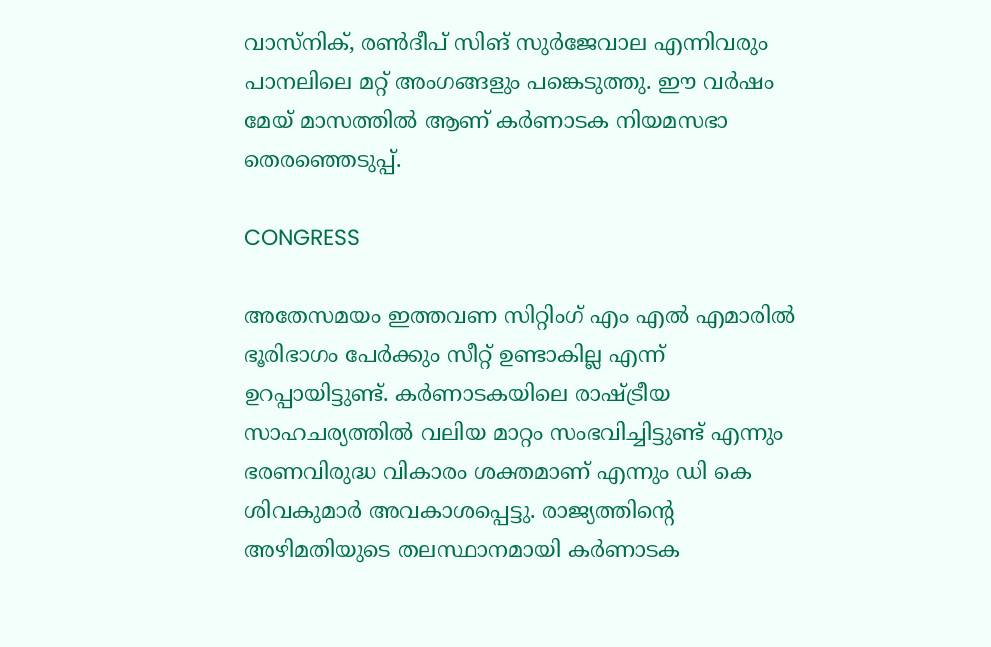വാസ്നിക്, രണ്‍ദീപ് സിങ് സുര്‍ജേവാല എന്നിവരും പാനലിലെ മറ്റ് അംഗങ്ങളും പങ്കെടുത്തു. ഈ വര്‍ഷം മേയ് മാസത്തില്‍ ആണ് കര്‍ണാടക നിയമസഭാ തെരഞ്ഞെടുപ്പ്.

CONGRESS

അതേസമയം ഇത്തവണ സിറ്റിംഗ് എം എല്‍ എമാരില്‍ ഭൂരിഭാഗം പേര്‍ക്കും സീറ്റ് ഉണ്ടാകില്ല എന്ന് ഉറപ്പായിട്ടുണ്ട്. കര്‍ണാടകയിലെ രാഷ്ട്രീയ സാഹചര്യത്തില്‍ വലിയ മാറ്റം സംഭവിച്ചിട്ടുണ്ട് എന്നും ഭരണവിരുദ്ധ വികാരം ശക്തമാണ് എന്നും ഡി കെ ശിവകുമാര്‍ അവകാശപ്പെട്ടു. രാജ്യത്തിന്റെ അഴിമതിയുടെ തലസ്ഥാനമായി കര്‍ണാടക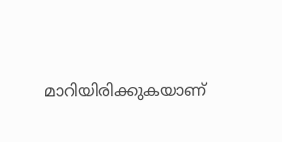മാറിയിരിക്കുകയാണ്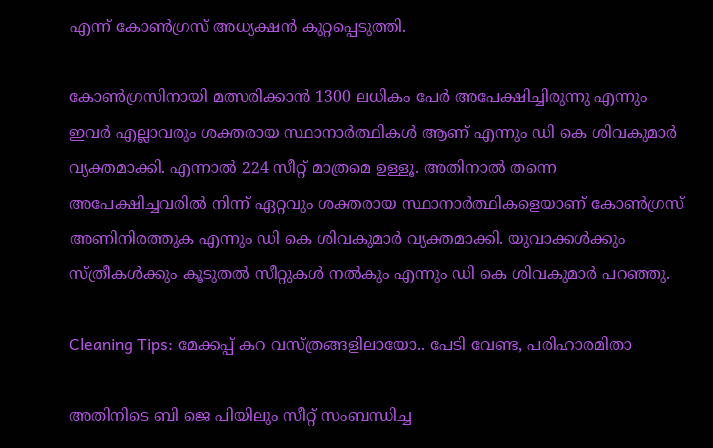എന്ന് കോണ്‍ഗ്രസ് അധ്യക്ഷന്‍ കുറ്റപ്പെടുത്തി.

കോണ്‍ഗ്രസിനായി മത്സരിക്കാന്‍ 1300 ലധികം പേര്‍ അപേക്ഷിച്ചിരുന്നു എന്നും ഇവര്‍ എല്ലാവരും ശക്തരായ സ്ഥാനാര്‍ത്ഥികള്‍ ആണ് എന്നും ഡി കെ ശിവകുമാര്‍ വ്യക്തമാക്കി. എന്നാല്‍ 224 സീറ്റ് മാത്രമെ ഉള്ളൂ. അതിനാല്‍ തന്നെ അപേക്ഷിച്ചവരില്‍ നിന്ന് ഏറ്റവും ശക്തരായ സ്ഥാനാര്‍ത്ഥികളെയാണ് കോണ്‍ഗ്രസ് അണിനിരത്തുക എന്നും ഡി കെ ശിവകുമാര്‍ വ്യക്തമാക്കി. യുവാക്കള്‍ക്കും സ്ത്രീകള്‍ക്കും കൂടുതല്‍ സീറ്റുകള്‍ നല്‍കും എന്നും ഡി കെ ശിവകുമാര്‍ പറഞ്ഞു.

Cleaning Tips: മേക്കപ്പ് കറ വസ്ത്രങ്ങളിലായോ.. പേടി വേണ്ട, പരിഹാരമിതാ

അതിനിടെ ബി ജെ പിയിലും സീറ്റ് സംബന്ധിച്ച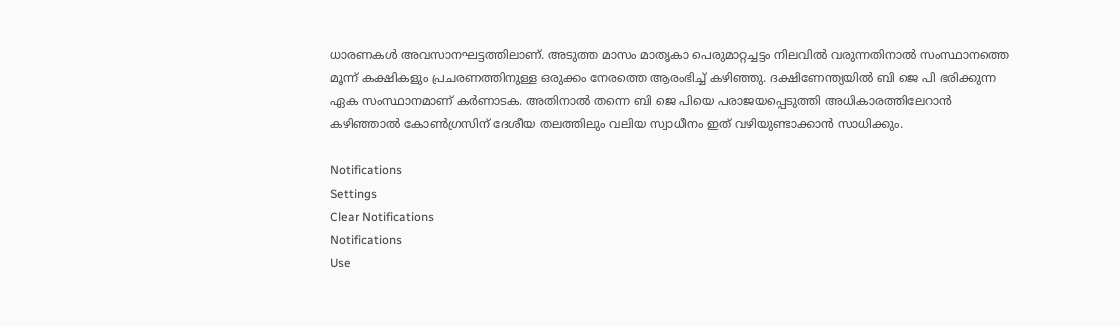ധാരണകള്‍ അവസാനഘട്ടത്തിലാണ്. അടുത്ത മാസം മാതൃകാ പെരുമാറ്റച്ചട്ടം നിലവില്‍ വരുന്നതിനാല്‍ സംസ്ഥാനത്തെ മൂന്ന് കക്ഷികളും പ്രചരണത്തിനുള്ള ഒരുക്കം നേരത്തെ ആരംഭിച്ച് കഴിഞ്ഞു. ദക്ഷിണേന്ത്യയില്‍ ബി ജെ പി ഭരിക്കുന്ന ഏക സംസ്ഥാനമാണ് കര്‍ണാടക. അതിനാല്‍ തന്നെ ബി ജെ പിയെ പരാജയപ്പെടുത്തി അധികാരത്തിലേറാന്‍ കഴിഞ്ഞാല്‍ കോണ്‍ഗ്രസിന് ദേശീയ തലത്തിലും വലിയ സ്വാധീനം ഇത് വഴിയുണ്ടാക്കാന്‍ സാധിക്കും.

Notifications
Settings
Clear Notifications
Notifications
Use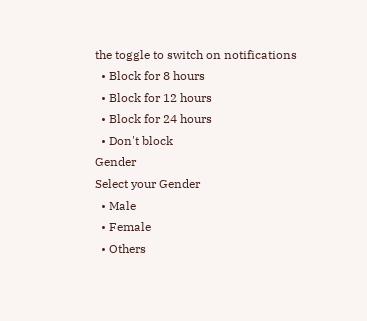the toggle to switch on notifications
  • Block for 8 hours
  • Block for 12 hours
  • Block for 24 hours
  • Don't block
Gender
Select your Gender
  • Male
  • Female
  • Others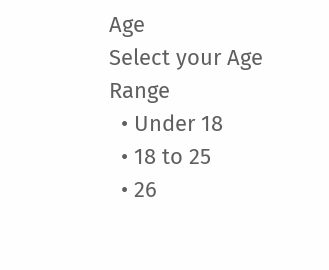Age
Select your Age Range
  • Under 18
  • 18 to 25
  • 26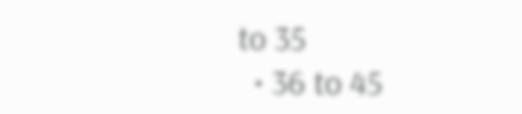to 35
  • 36 to 45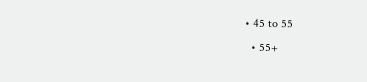• 45 to 55
  • 55+